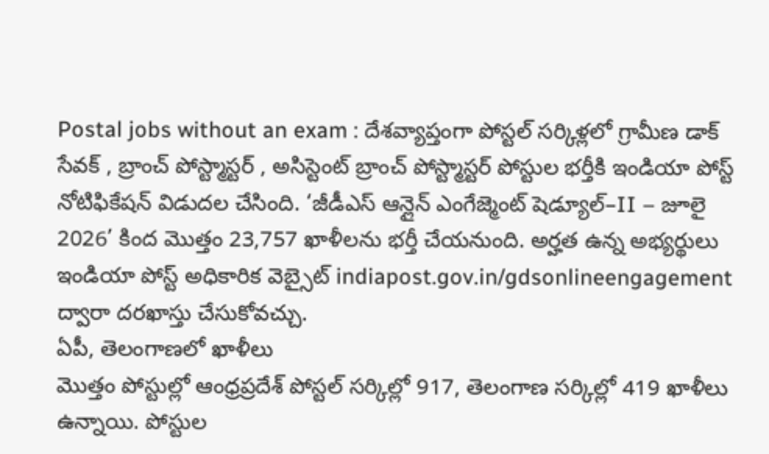Postal jobs without an exam : దేశవ్యాప్తంగా పోస్టల్ సర్కిళ్లలో గ్రామీణ డాక్ సేవక్ , బ్రాంచ్ పోస్ట్మాస్టర్ , అసిస్టెంట్ బ్రాంచ్ పోస్ట్మాస్టర్ పోస్టుల భర్తీకి ఇండియా పోస్ట్ నోటిఫికేషన్ విడుదల చేసింది. ‘జీడీఎస్ ఆన్లైన్ ఎంగేజ్మెంట్ షెడ్యూల్–II – జూలై 2026’ కింద మొత్తం 23,757 ఖాళీలను భర్తీ చేయనుంది. అర్హత ఉన్న అభ్యర్థులు ఇండియా పోస్ట్ అధికారిక వెబ్సైట్ indiapost.gov.in/gdsonlineengagement ద్వారా దరఖాస్తు చేసుకోవచ్చు.
ఏపీ, తెలంగాణలో ఖాళీలు
మొత్తం పోస్టుల్లో ఆంధ్రప్రదేశ్ పోస్టల్ సర్కిల్లో 917, తెలంగాణ సర్కిల్లో 419 ఖాళీలు ఉన్నాయి. పోస్టుల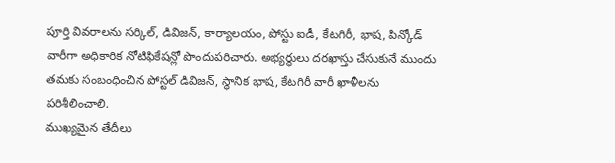పూర్తి వివరాలను సర్కిల్, డివిజన్, కార్యాలయం, పోస్టు ఐడీ, కేటగిరీ, భాష, పిన్కోడ్ వారీగా అధికారిక నోటిఫికేషన్లో పొందుపరిచారు. అభ్యర్థులు దరఖాస్తు చేసుకునే ముందు తమకు సంబంధించిన పోస్టల్ డివిజన్, స్థానిక భాష, కేటగిరీ వారీ ఖాళీలను పరిశీలించాలి.
ముఖ్యమైన తేదీలు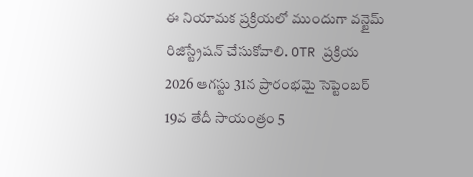ఈ నియామక ప్రక్రియలో ముందుగా వన్టైమ్ రిజిస్ట్రేషన్ చేసుకోవాలి. OTR ప్రక్రియ 2026 ఆగస్టు 31న ప్రారంభమై సెప్టెంబర్ 19వ తేదీ సాయంత్రం 5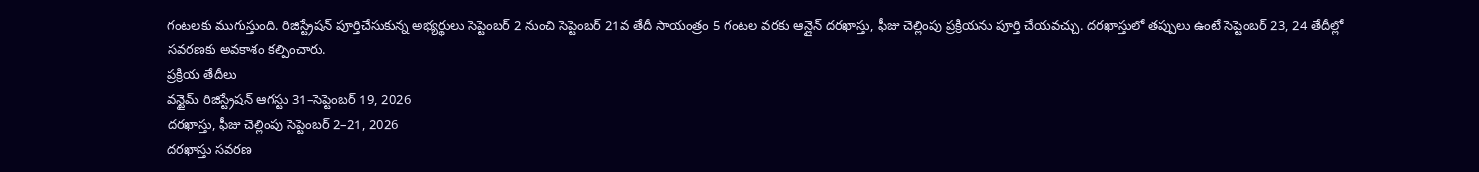గంటలకు ముగుస్తుంది. రిజిస్ట్రేషన్ పూర్తిచేసుకున్న అభ్యర్థులు సెప్టెంబర్ 2 నుంచి సెప్టెంబర్ 21వ తేదీ సాయంత్రం 5 గంటల వరకు ఆన్లైన్ దరఖాస్తు, ఫీజు చెల్లింపు ప్రక్రియను పూర్తి చేయవచ్చు. దరఖాస్తులో తప్పులు ఉంటే సెప్టెంబర్ 23, 24 తేదీల్లో సవరణకు అవకాశం కల్పించారు.
ప్రక్రియ తేదీలు
వన్టైమ్ రిజిస్ట్రేషన్ ఆగస్టు 31–సెప్టెంబర్ 19, 2026
దరఖాస్తు, ఫీజు చెల్లింపు సెప్టెంబర్ 2–21, 2026
దరఖాస్తు సవరణ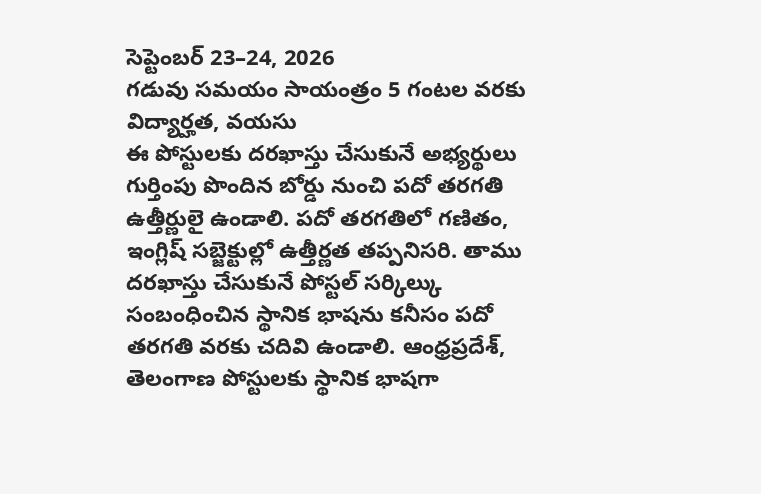సెప్టెంబర్ 23–24, 2026
గడువు సమయం సాయంత్రం 5 గంటల వరకు
విద్యార్హత, వయసు
ఈ పోస్టులకు దరఖాస్తు చేసుకునే అభ్యర్థులు గుర్తింపు పొందిన బోర్డు నుంచి పదో తరగతి ఉత్తీర్ణులై ఉండాలి. పదో తరగతిలో గణితం, ఇంగ్లిష్ సబ్జెక్టుల్లో ఉత్తీర్ణత తప్పనిసరి. తాము దరఖాస్తు చేసుకునే పోస్టల్ సర్కిల్కు సంబంధించిన స్థానిక భాషను కనీసం పదో తరగతి వరకు చదివి ఉండాలి. ఆంధ్రప్రదేశ్, తెలంగాణ పోస్టులకు స్థానిక భాషగా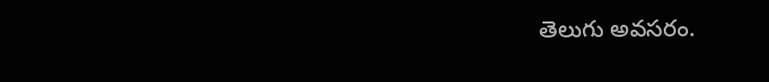తెలుగు అవసరం.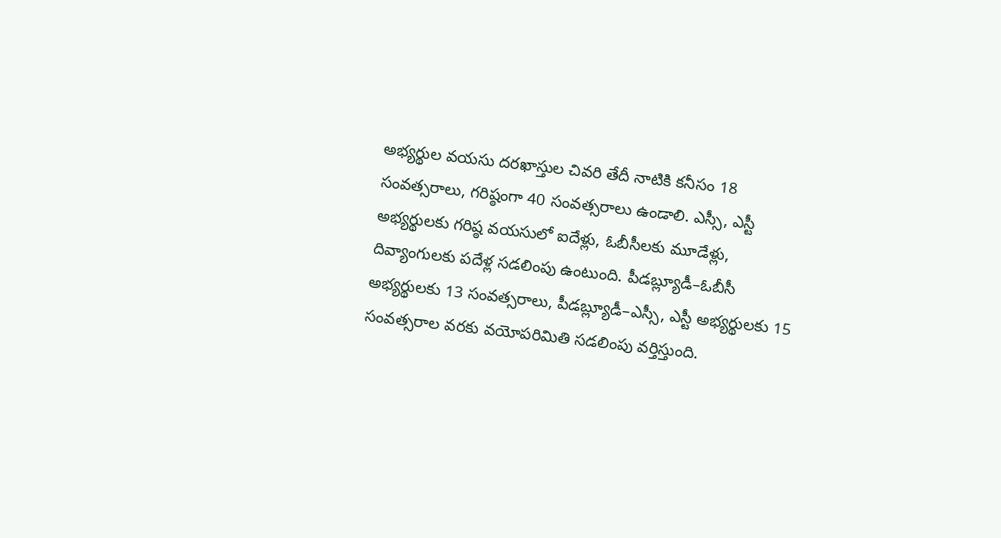అభ్యర్థుల వయసు దరఖాస్తుల చివరి తేదీ నాటికి కనీసం 18 సంవత్సరాలు, గరిష్ఠంగా 40 సంవత్సరాలు ఉండాలి. ఎస్సీ, ఎస్టీ అభ్యర్థులకు గరిష్ఠ వయసులో ఐదేళ్లు, ఓబీసీలకు మూడేళ్లు, దివ్యాంగులకు పదేళ్ల సడలింపు ఉంటుంది. పీడబ్ల్యూడీ–ఓబీసీ అభ్యర్థులకు 13 సంవత్సరాలు, పీడబ్ల్యూడీ–ఎస్సీ, ఎస్టీ అభ్యర్థులకు 15 సంవత్సరాల వరకు వయోపరిమితి సడలింపు వర్తిస్తుంది.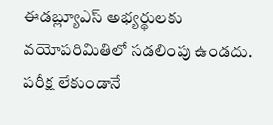ఈడబ్ల్యూఎస్ అభ్యర్థులకు వయోపరిమితిలో సడలింపు ఉండదు.
పరీక్ష లేకుండానే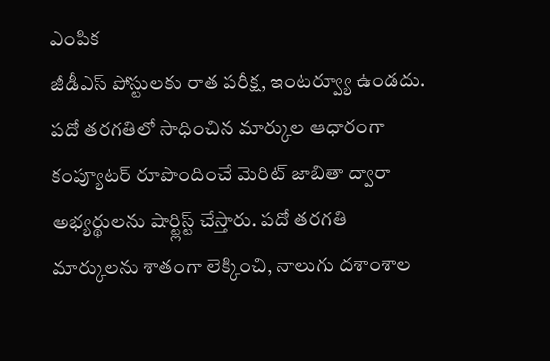ఎంపిక
జీడీఎస్ పోస్టులకు రాత పరీక్ష, ఇంటర్వ్యూ ఉండదు. పదో తరగతిలో సాధించిన మార్కుల ఆధారంగా కంప్యూటర్ రూపొందించే మెరిట్ జాబితా ద్వారా అభ్యర్థులను షార్ట్లిస్ట్ చేస్తారు. పదో తరగతి మార్కులను శాతంగా లెక్కించి, నాలుగు దశాంశాల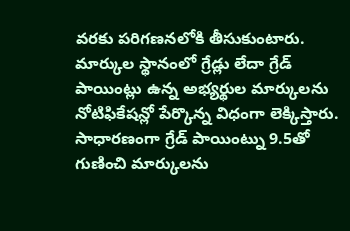వరకు పరిగణనలోకి తీసుకుంటారు.
మార్కుల స్థానంలో గ్రేడ్లు లేదా గ్రేడ్ పాయింట్లు ఉన్న అభ్యర్థుల మార్కులను నోటిఫికేషన్లో పేర్కొన్న విధంగా లెక్కిస్తారు. సాధారణంగా గ్రేడ్ పాయింట్ను 9.5తో గుణించి మార్కులను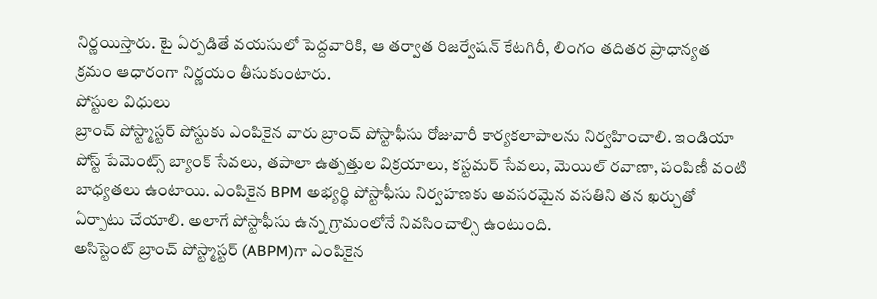నిర్ణయిస్తారు. టై ఏర్పడితే వయసులో పెద్దవారికి, ఆ తర్వాత రిజర్వేషన్ కేటగిరీ, లింగం తదితర ప్రాధాన్యత క్రమం ఆధారంగా నిర్ణయం తీసుకుంటారు.
పోస్టుల విధులు
బ్రాంచ్ పోస్ట్మాస్టర్ పోస్టుకు ఎంపికైన వారు బ్రాంచ్ పోస్టాఫీసు రోజువారీ కార్యకలాపాలను నిర్వహించాలి. ఇండియా పోస్ట్ పేమెంట్స్ బ్యాంక్ సేవలు, తపాలా ఉత్పత్తుల విక్రయాలు, కస్టమర్ సేవలు, మెయిల్ రవాణా, పంపిణీ వంటి బాధ్యతలు ఉంటాయి. ఎంపికైన BPM అభ్యర్థి పోస్టాఫీసు నిర్వహణకు అవసరమైన వసతిని తన ఖర్చుతో ఏర్పాటు చేయాలి. అలాగే పోస్టాఫీసు ఉన్న గ్రామంలోనే నివసించాల్సి ఉంటుంది.
అసిస్టెంట్ బ్రాంచ్ పోస్ట్మాస్టర్ (ABPM)గా ఎంపికైన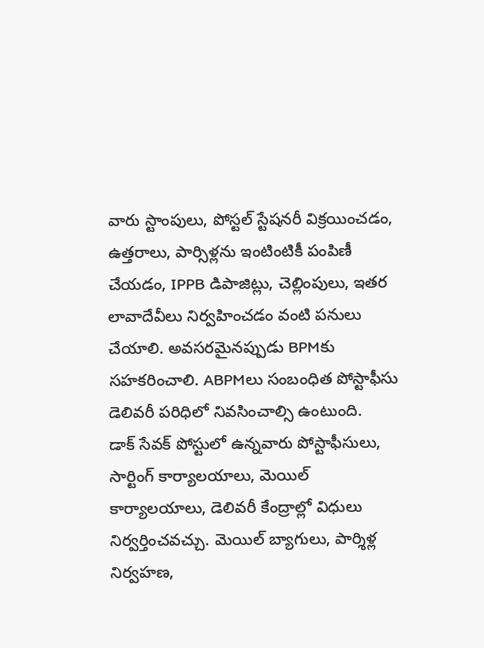వారు స్టాంపులు, పోస్టల్ స్టేషనరీ విక్రయించడం, ఉత్తరాలు, పార్సిళ్లను ఇంటింటికీ పంపిణీ చేయడం, IPPB డిపాజిట్లు, చెల్లింపులు, ఇతర లావాదేవీలు నిర్వహించడం వంటి పనులు చేయాలి. అవసరమైనప్పుడు BPMకు సహకరించాలి. ABPMలు సంబంధిత పోస్టాఫీసు డెలివరీ పరిధిలో నివసించాల్సి ఉంటుంది.
డాక్ సేవక్ పోస్టులో ఉన్నవారు పోస్టాఫీసులు, సార్టింగ్ కార్యాలయాలు, మెయిల్ కార్యాలయాలు, డెలివరీ కేంద్రాల్లో విధులు నిర్వర్తించవచ్చు. మెయిల్ బ్యాగులు, పార్శిళ్ల నిర్వహణ,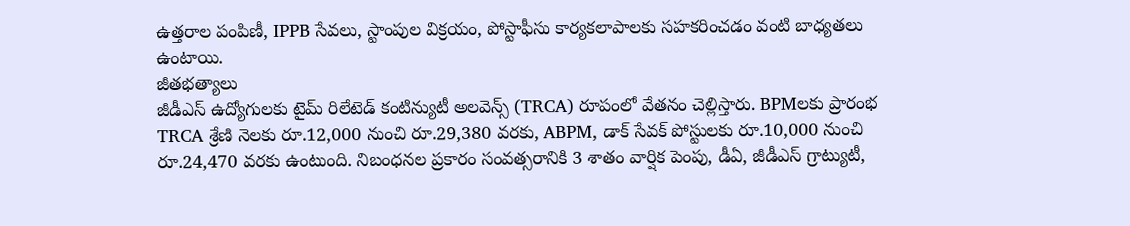ఉత్తరాల పంపిణీ, IPPB సేవలు, స్టాంపుల విక్రయం, పోస్టాఫీసు కార్యకలాపాలకు సహకరించడం వంటి బాధ్యతలు ఉంటాయి.
జీతభత్యాలు
జీడీఎస్ ఉద్యోగులకు టైమ్ రిలేటెడ్ కంటిన్యుటీ అలవెన్స్ (TRCA) రూపంలో వేతనం చెల్లిస్తారు. BPMలకు ప్రారంభ TRCA శ్రేణి నెలకు రూ.12,000 నుంచి రూ.29,380 వరకు, ABPM, డాక్ సేవక్ పోస్టులకు రూ.10,000 నుంచి రూ.24,470 వరకు ఉంటుంది. నిబంధనల ప్రకారం సంవత్సరానికి 3 శాతం వార్షిక పెంపు, డీఏ, జీడీఎస్ గ్రాట్యుటీ,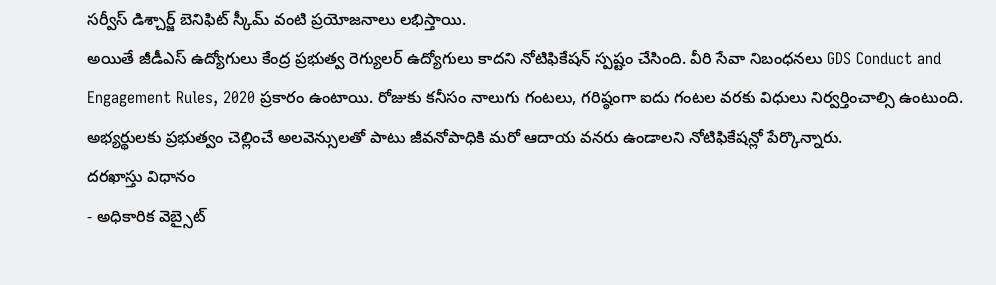సర్వీస్ డిశ్చార్జ్ బెనిఫిట్ స్కీమ్ వంటి ప్రయోజనాలు లభిస్తాయి.
అయితే జీడీఎస్ ఉద్యోగులు కేంద్ర ప్రభుత్వ రెగ్యులర్ ఉద్యోగులు కాదని నోటిఫికేషన్ స్పష్టం చేసింది. వీరి సేవా నిబంధనలు GDS Conduct and Engagement Rules, 2020 ప్రకారం ఉంటాయి. రోజుకు కనీసం నాలుగు గంటలు, గరిష్ఠంగా ఐదు గంటల వరకు విధులు నిర్వర్తించాల్సి ఉంటుంది. అభ్యర్థులకు ప్రభుత్వం చెల్లించే అలవెన్సులతో పాటు జీవనోపాధికి మరో ఆదాయ వనరు ఉండాలని నోటిఫికేషన్లో పేర్కొన్నారు.
దరఖాస్తు విధానం
- అధికారిక వెబ్సైట్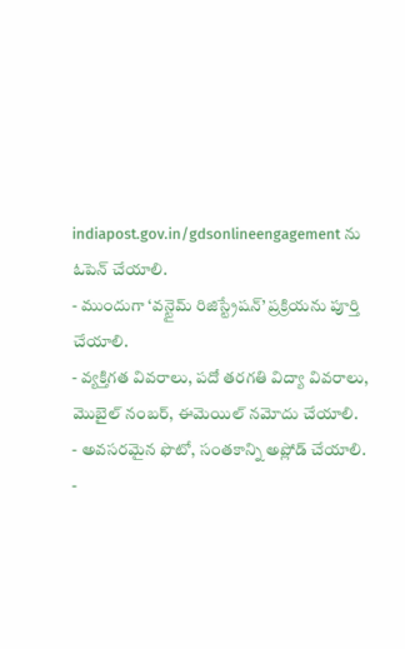indiapost.gov.in/gdsonlineengagement ను ఓపెన్ చేయాలి.
- ముందుగా ‘వన్టైమ్ రిజిస్ట్రేషన్’ ప్రక్రియను పూర్తి చేయాలి.
- వ్యక్తిగత వివరాలు, పదో తరగతి విద్యా వివరాలు, మొబైల్ నంబర్, ఈమెయిల్ నమోదు చేయాలి.
- అవసరమైన ఫొటో, సంతకాన్ని అప్లోడ్ చేయాలి.
-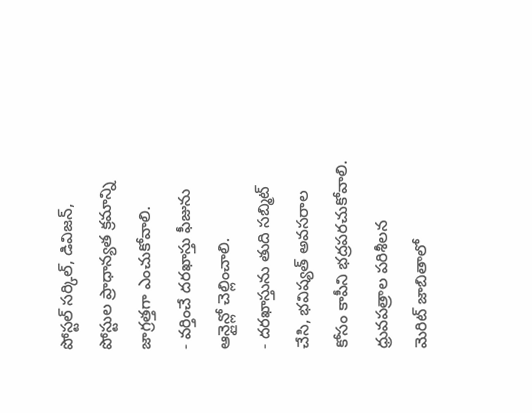పోస్టల్ సర్కిల్, డివిజన్, పోస్టుల ప్రాధాన్యత క్రమాన్ని జాగ్రత్తగా ఎంచుకోవాలి.
- వర్తించే దరఖాస్తు ఫీజును ఆన్లైన్లో చెల్లించాలి.
- దరఖాస్తును తుది సబ్మిట్ చేసి, భవిష్యత్ అవసరాల కోసం కాపీని భద్రపరచుకోవాలి.
ధ్రువపత్రాల పరిశీలన
మెరిట్ జాబితాలో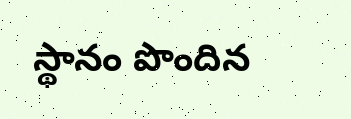స్థానం పొందిన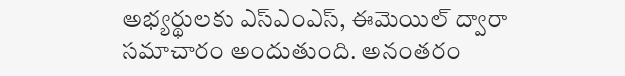అభ్యర్థులకు ఎస్ఎంఎస్, ఈమెయిల్ ద్వారా సమాచారం అందుతుంది. అనంతరం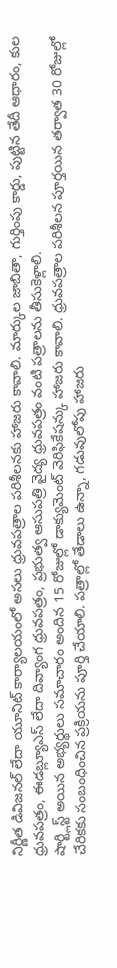నిర్ణీత డివిజనల్ లేదా యూనిట్ కార్యాలయంలో అసలు ధ్రువపత్రాల పరిశీలనకు హాజరు కావాలి. మార్కుల జాబితా, గుర్తింపు కార్డు, పుట్టిన తేదీ ఆధారం, కుల ధ్రువపత్రం, ఈడబ్ల్యూఎస్ లేదా దివ్యాంగ ధ్రువపత్రం, ప్రభుత్వ ఆసుపత్రి వైద్య ధ్రువపత్రం వంటి పత్రాలను తీసుకెళ్లాలి.
షార్ట్లిస్ట్ అయిన అభ్యర్థులు సమాచారం అందిన 15 రోజుల్లో డాక్యుమెంట్ వెరిఫికేషన్కు హాజరు కావాలి. ధ్రువపత్రాల పరిశీలన పూర్తయిన తర్వాత 30 రోజుల్లో చేరికకు సంబంధించిన ప్రక్రియను పూర్తి చేయాలి. పత్రాల్లో తేడాలు ఉన్నా, గడువులోపు హాజరు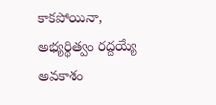కాకపోయినా, అభ్యర్థిత్వం రద్దయ్యే అవకాశం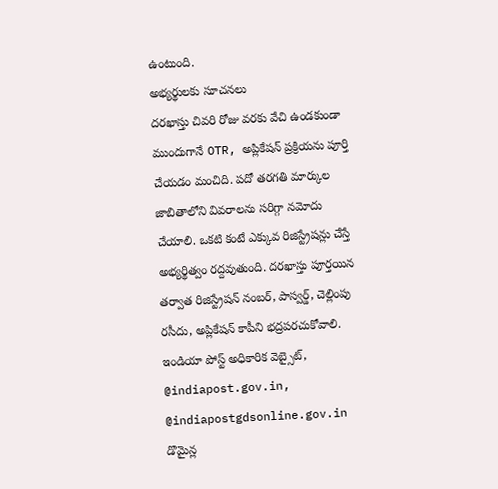ఉంటుంది.
అభ్యర్థులకు సూచనలు
దరఖాస్తు చివరి రోజు వరకు వేచి ఉండకుండా ముందుగానే OTR, అప్లికేషన్ ప్రక్రియను పూర్తి చేయడం మంచిది. పదో తరగతి మార్కుల జాబితాలోని వివరాలను సరిగ్గా నమోదు చేయాలి. ఒకటి కంటే ఎక్కువ రిజిస్ట్రేషన్లు చేస్తే అభ్యర్థిత్వం రద్దవుతుంది. దరఖాస్తు పూర్తయిన తర్వాత రిజిస్ట్రేషన్ నంబర్, పాస్వర్డ్, చెల్లింపు రసీదు, అప్లికేషన్ కాపీని భద్రపరచుకోవాలి.
ఇండియా పోస్ట్ అధికారిక వెబ్సైట్, @indiapost.gov.in, @indiapostgdsonline.gov.in డొమైన్ల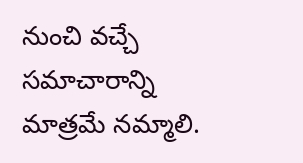నుంచి వచ్చే సమాచారాన్ని మాత్రమే నమ్మాలి.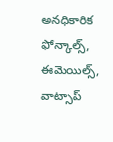అనధికారిక ఫోన్కాల్స్, ఈమెయిల్స్, వాట్సాప్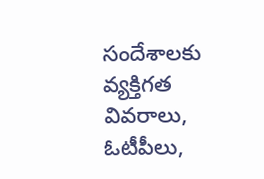సందేశాలకు వ్యక్తిగత వివరాలు, ఓటీపీలు,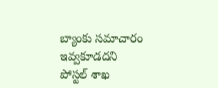బ్యాంకు సమాచారం ఇవ్వకూడదని పోస్టల్ శాఖ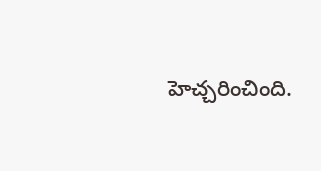హెచ్చరించింది.